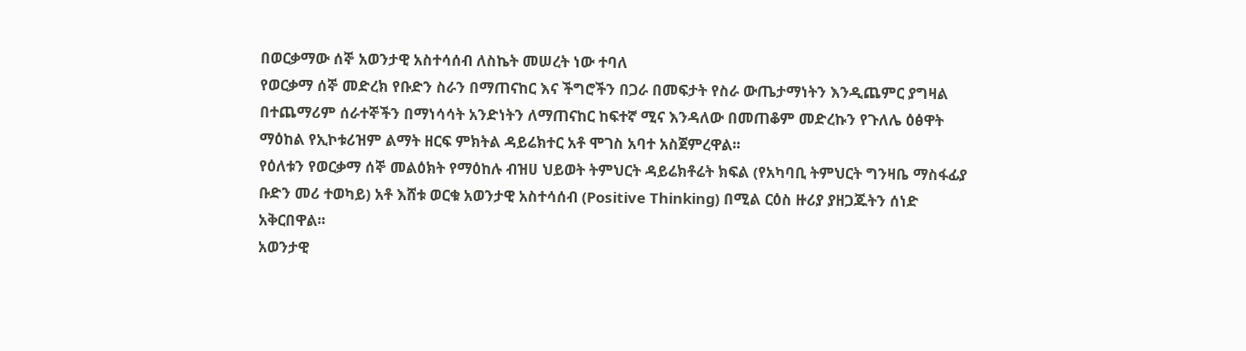በወርቃማው ሰኞ አወንታዊ አስተሳሰብ ለስኬት መሠረት ነው ተባለ
የወርቃማ ሰኞ መድረክ የቡድን ስራን በማጠናከር እና ችግሮችን በጋራ በመፍታት የስራ ውጤታማነትን እንዲጨምር ያግዛል በተጨማሪም ሰራተኞችን በማነሳሳት አንድነትን ለማጠናከር ከፍተኛ ሚና እንዳለው በመጠቆም መድረኩን የጉለሌ ዕፅዋት ማዕከል የኢኮቱሪዝም ልማት ዘርፍ ምክትል ዳይሬክተር አቶ ሞገስ አባተ አስጀምረዋል፡፡
የዕለቱን የወርቃማ ሰኞ መልዕክት የማዕከሉ ብዝሀ ህይወት ትምህርት ዳይሬክቶሬት ክፍል (የአካባቢ ትምህርት ግንዛቤ ማስፋፊያ ቡድን መሪ ተወካይ) አቶ እሸቱ ወርቁ አወንታዊ አስተሳሰብ (Positive Thinking) በሚል ርዕስ ዙሪያ ያዘጋጁትን ሰነድ አቅርበዋል፡፡
አወንታዊ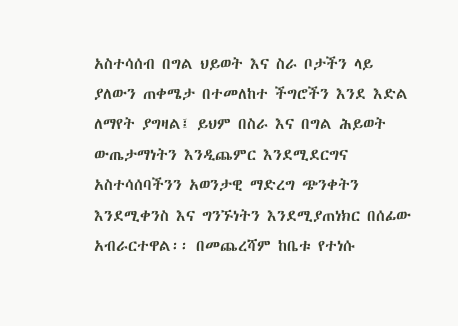አስተሳሰብ በግል ህይወት እና ስራ ቦታችን ላይ ያለውን ጠቀሜታ በተመለከተ ችግሮችን እንደ እድል ለማየት ያግዛል፤ ይህም በስራ እና በግል ሕይወት ውጤታማነትን እንዲጨምር እንደሚደርግና አስተሳሰባችንን አወንታዊ ማድረግ ጭንቀትን እንደሚቀንስ እና ግንኙነትን እንደሚያጠነክር በሰፊው አብራርተዋል፡፡ በመጨረሻም ከቤቱ የተነሱ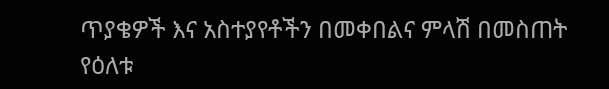ጥያቄዎች እና አስተያየቶችን በመቀበልና ምላሽ በመስጠት የዕለቱ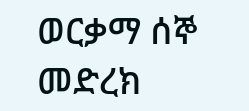ወርቃማ ሰኞ መድረክ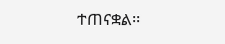ተጠናቋል፡፡